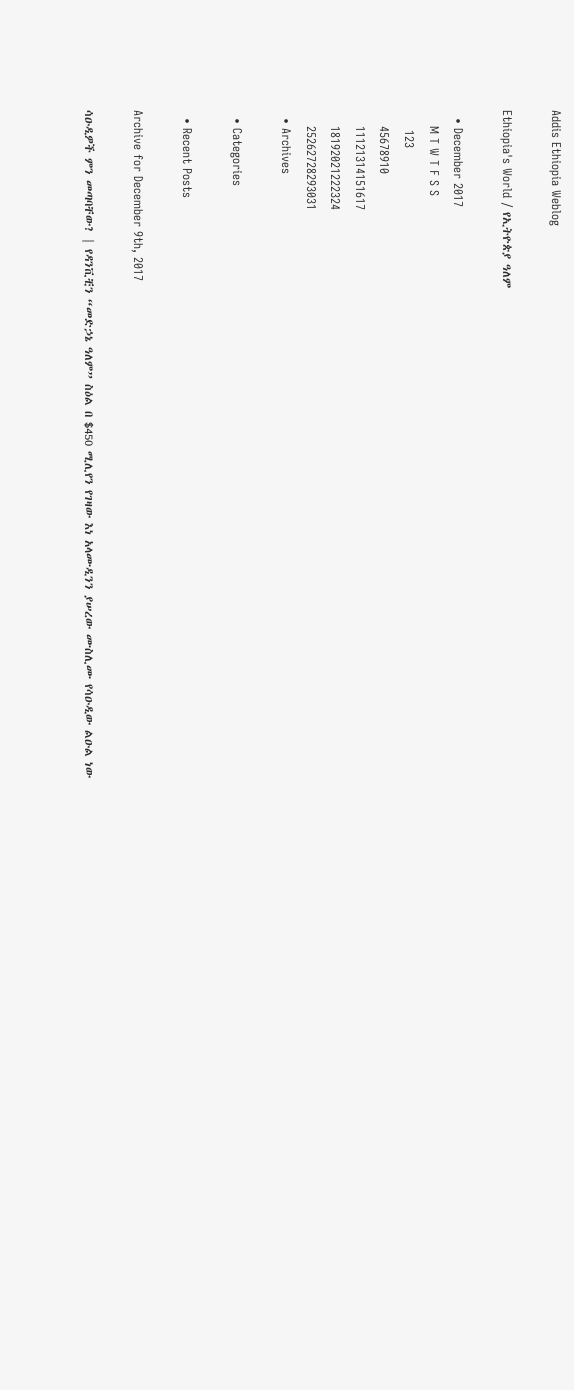Addis Ethiopia Weblog

Ethiopia's World / የኢትዮጵያ ዓለም

  • December 2017
    M T W T F S S
     123
    45678910
    11121314151617
    18192021222324
    25262728293031
  • Archives

  • Categories

  • Recent Posts

Archive for December 9th, 2017

ሳዑዲዎች ምን መጣባቸው? | የዳንቪቺን “መድኃኔ ዓለም” ስዕል በ $450 ሚሊየን የገዛው እነ አላሙዲንን ያሠረው ሙስሊሙ የሳዑዲው ልዑል ነው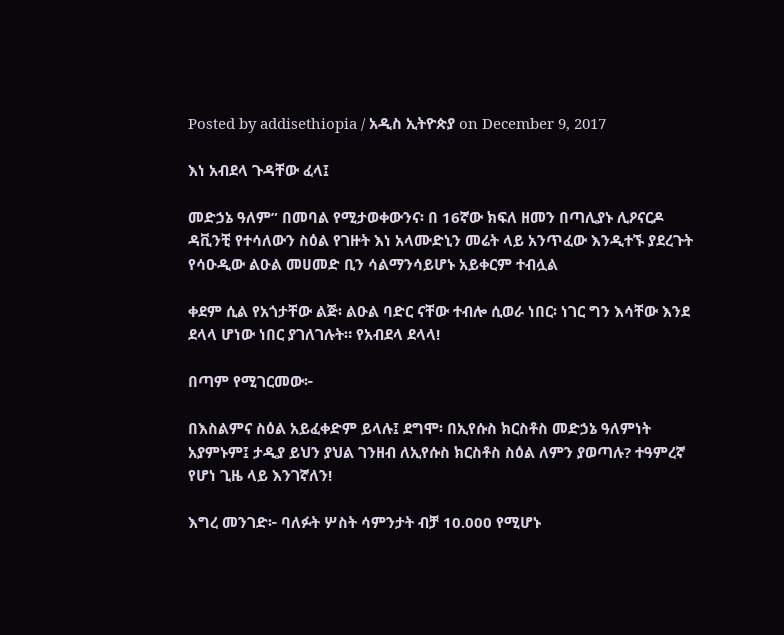Posted by addisethiopia / አዲስ ኢትዮጵያ on December 9, 2017

እነ አብደላ ጉዳቸው ፈላ፤

መድኃኔ ዓለም” በመባል የሚታወቀውንና፡ በ 16ኛው ክፍለ ዘመን በጣሊያኑ ሊዖናርዶ ዳቪንቺ የተሳለውን ስዕል የገዙት እነ አላሙድኒን መሬት ላይ አንጥፈው እንዲተኙ ያደረጉት የሳዑዲው ልዑል መሀመድ ቢን ሳልማንሳይሆኑ አይቀርም ተብሏል

ቀደም ሲል የአጎታቸው ልጅ፡ ልዑል ባድር ናቸው ተብሎ ሲወራ ነበር፡ ነገር ግን እሳቸው እንደ ደላላ ሆነው ነበር ያገለገሉት። የአብደላ ደላላ!

በጣም የሚገርመው፦

በእስልምና ስዕል አይፈቀድም ይላሉ፤ ደግሞ፡ በኢየሱስ ክርስቶስ መድኃኔ ዓለምነት አያምኑም፤ ታዲያ ይህን ያህል ገንዘብ ለኢየሱስ ክርስቶስ ስዕል ለምን ያወጣሉ? ተዓምረኛ የሆነ ጊዜ ላይ እንገኛለን!

እግረ መንገድ፦ ባለፉት ሦስት ሳምንታት ብቻ 10.000 የሚሆኑ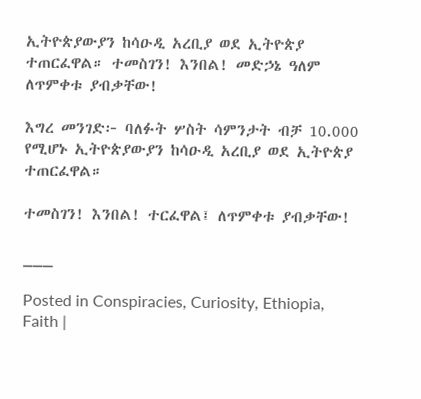ኢትዮጵያውያን ከሳዑዲ አረቢያ ወደ ኢትዮጵያ ተጠርፈዋል። ተመስገን! እንበል! መድኃኔ ዓለም ለጥምቀቱ ያብቃቸው!

እግረ መንገድ፦ ባለፉት ሦስት ሳምንታት ብቻ 10.000 የሚሆኑ ኢትዮጵያውያን ከሳዑዲ አረቢያ ወደ ኢትዮጵያ ተጠርፈዋል።

ተመስገን! እንበል! ተርፈዋል፤ ለጥምቀቱ ያብቃቸው!

___

Posted in Conspiracies, Curiosity, Ethiopia, Faith |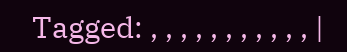Tagged: , , , , , , , , , , , |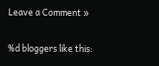Leave a Comment »


%d bloggers like this: